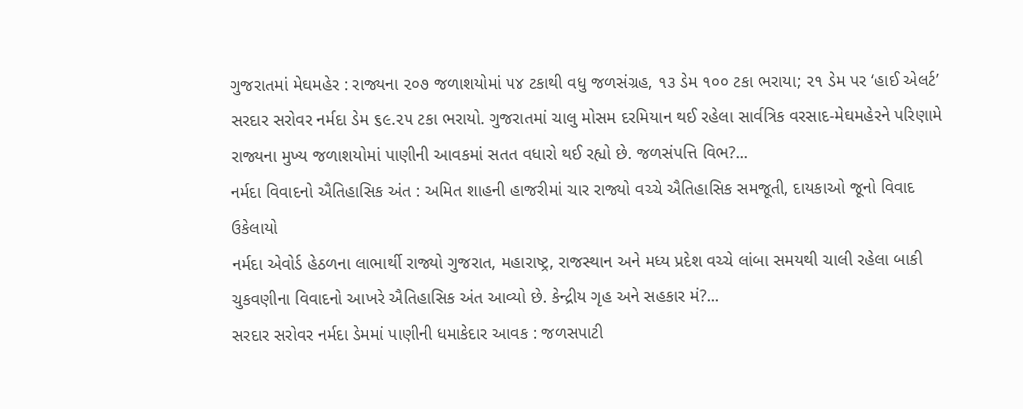ગુજરાતમાં મેઘમહેર : રાજ્યના ૨૦૭ જળાશયોમાં ૫૪ ટકાથી વધુ જળસંગ્રહ, ૧૩ ડેમ ૧૦૦ ટકા ભરાયા; ૨૧ ડેમ પર ‘હાઈ એલર્ટ’
સરદાર સરોવર નર્મદા ડેમ ૬૯.૨૫ ટકા ભરાયો. ગુજરાતમાં ચાલુ મોસમ દરમિયાન થઈ રહેલા સાર્વત્રિક વરસાદ-મેઘમહેરને પરિણામે રાજ્યના મુખ્ય જળાશયોમાં પાણીની આવકમાં સતત વધારો થઈ રહ્યો છે. જળસંપત્તિ વિભ?...
નર્મદા વિવાદનો ઐતિહાસિક અંત : અમિત શાહની હાજરીમાં ચાર રાજ્યો વચ્ચે ઐતિહાસિક સમજૂતી, દાયકાઓ જૂનો વિવાદ ઉકેલાયો
નર્મદા એવોર્ડ હેઠળના લાભાર્થી રાજ્યો ગુજરાત, મહારાષ્ટ્ર, રાજસ્થાન અને મધ્ય પ્રદેશ વચ્ચે લાંબા સમયથી ચાલી રહેલા બાકી ચુકવણીના વિવાદનો આખરે ઐતિહાસિક અંત આવ્યો છે. કેન્દ્રીય ગૃહ અને સહકાર મં?...
સરદાર સરોવર નર્મદા ડેમમાં પાણીની ધમાકેદાર આવક : જળસપાટી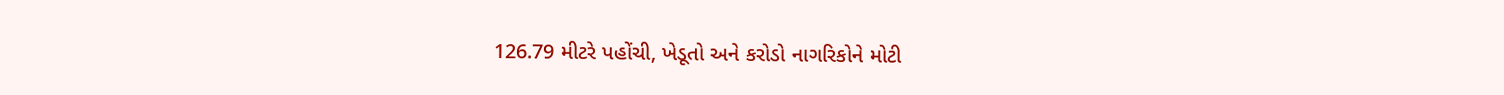126.79 મીટરે પહોંચી, ખેડૂતો અને કરોડો નાગરિકોને મોટી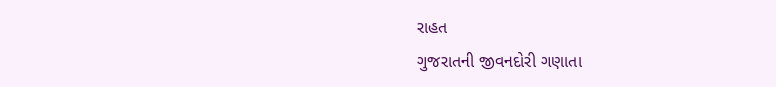રાહત
ગુજરાતની જીવનદોરી ગણાતા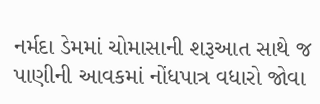નર્મદા ડેમમાં ચોમાસાની શરૂઆત સાથે જ પાણીની આવકમાં નોંધપાત્ર વધારો જોવા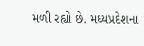મળી રહ્યો છે. મધ્યપ્રદેશના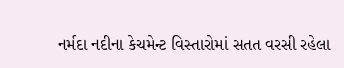નર્મદા નદીના કેચમેન્ટ વિસ્તારોમાં સતત વરસી રહેલા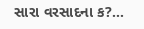સારા વરસાદના ક?...